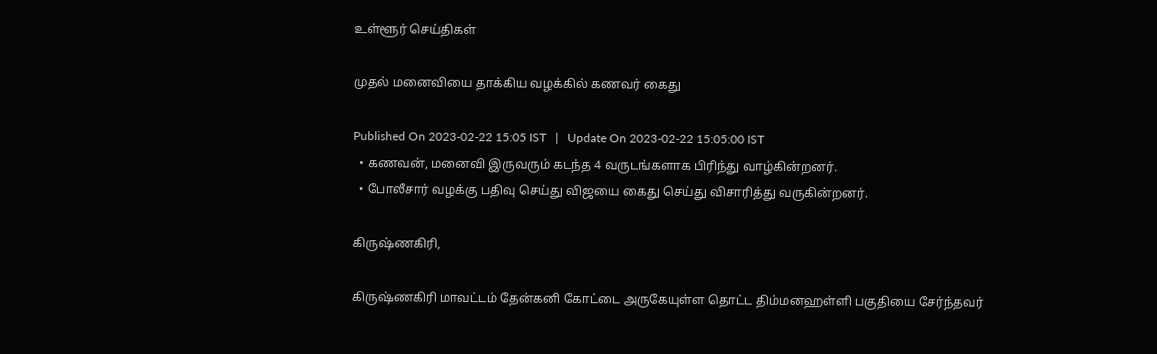உள்ளூர் செய்திகள்

முதல் மனைவியை தாக்கிய வழக்கில் கணவர் கைது

Published On 2023-02-22 15:05 IST   |   Update On 2023-02-22 15:05:00 IST
  • கணவன், மனைவி இருவரும் கடந்த 4 வருடங்களாக பிரிந்து வாழ்கின்றனர்.
  • போலீசார் வழக்கு பதிவு செய்து விஜயை கைது செய்து விசாரித்து வருகின்றனர்.

கிருஷ்ணகிரி,

கிருஷ்ணகிரி மாவட்டம் தேன்கனி கோட்டை அருகேயுள்ள தொட்ட திம்மனஹள்ளி பகுதியை சேர்ந்தவர்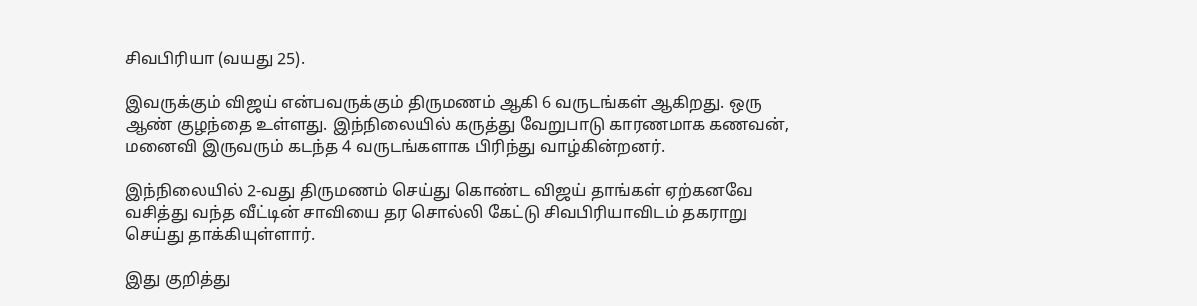சிவபிரியா (வயது 25).

இவருக்கும் விஜய் என்பவருக்கும் திருமணம் ஆகி 6 வருடங்கள் ஆகிறது. ஒரு ஆண் குழந்தை உள்ளது. இந்நிலையில் கருத்து வேறுபாடு காரணமாக கணவன், மனைவி இருவரும் கடந்த 4 வருடங்களாக பிரிந்து வாழ்கின்றனர்.

இந்நிலையில் 2-வது திருமணம் செய்து கொண்ட விஜய் தாங்கள் ஏற்கனவே வசித்து வந்த வீட்டின் சாவியை தர சொல்லி கேட்டு சிவபிரியாவிடம் தகராறு செய்து தாக்கியுள்ளார்.

இது குறித்து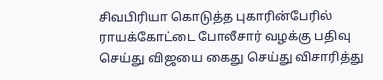சிவபிரியா கொடுத்த புகாரின்பேரில் ராயக்கோட்டை போலீசார் வழக்கு பதிவு செய்து விஜயை கைது செய்து விசாரித்து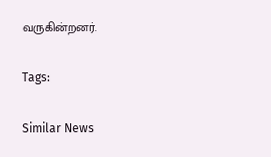வருகின்றனர்.

Tags:

Similar News